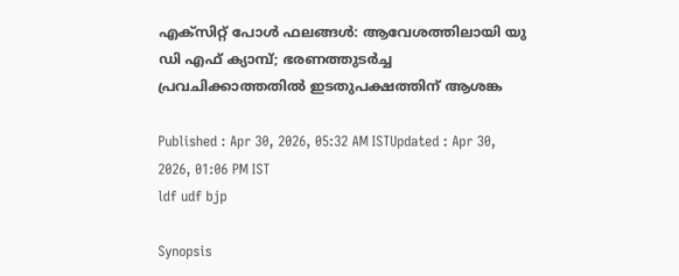എക്സിറ്റ് പോൾ ഫലങ്ങൾ: ആവേശത്തിലായി യു ഡി എഫ് ക്യാമ്പ്; ഭരണത്തുടർച്ച പ്രവചിക്കാത്തതിൽ ഇടതുപക്ഷത്തിന് ആശങ്ക

Published : Apr 30, 2026, 05:32 AM ISTUpdated : Apr 30, 2026, 01:06 PM IST
ldf udf bjp

Synopsis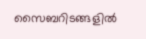സൈബറിടങ്ങളിൽ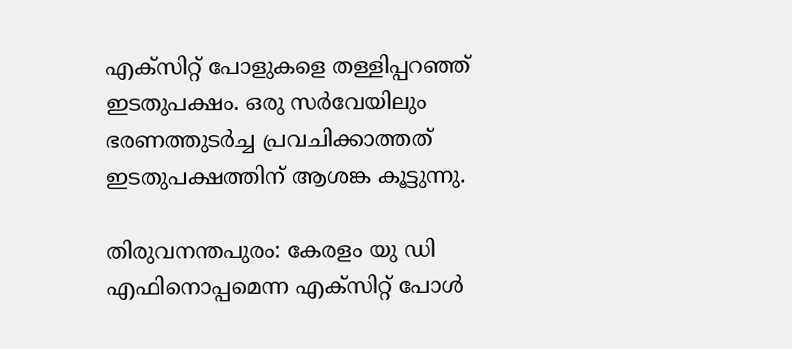എക്സിറ്റ് പോളുകളെ തള്ളിപ്പറഞ്ഞ് ഇടതുപക്ഷം. ഒരു സർവേയിലും ഭരണത്തുടർച്ച പ്രവചിക്കാത്തത് ഇടതുപക്ഷത്തിന് ആശങ്ക കൂട്ടുന്നു.

തിരുവനന്തപുരം: കേരളം യു ഡി എഫിനൊപ്പമെന്ന എക്സിറ്റ് പോൾ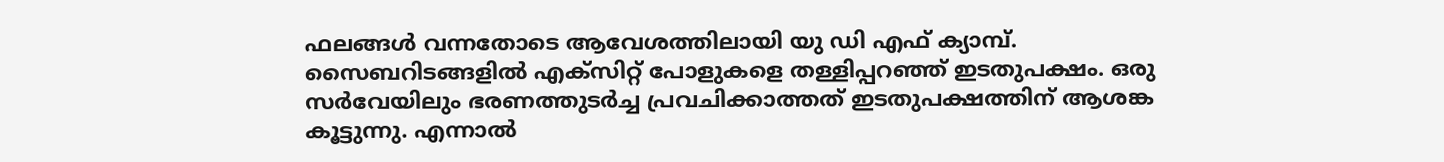ഫലങ്ങൾ വന്നതോടെ ആവേശത്തിലായി യു ഡി എഫ് ക്യാമ്പ്. സൈബറിടങ്ങളിൽ എക്സിറ്റ് പോളുകളെ തള്ളിപ്പറഞ്ഞ് ഇടതുപക്ഷം. ഒരു സർവേയിലും ഭരണത്തുടർച്ച പ്രവചിക്കാത്തത് ഇടതുപക്ഷത്തിന് ആശങ്ക കൂട്ടുന്നു. എന്നാൽ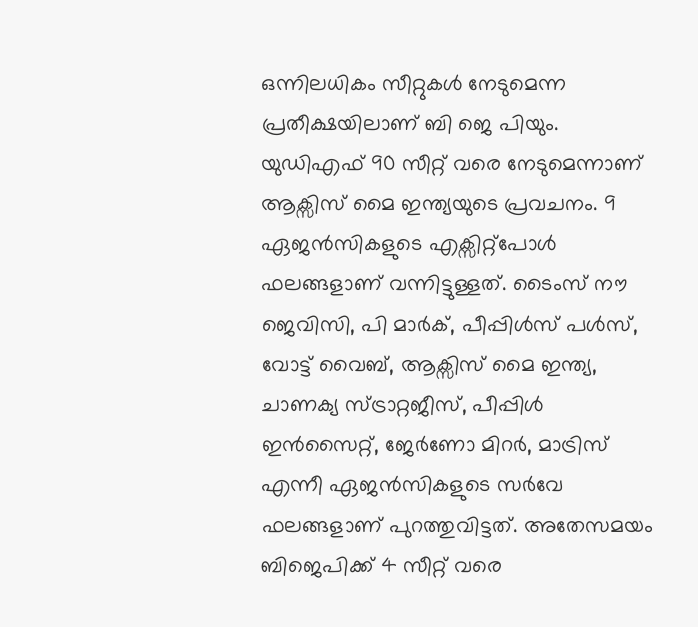ഒന്നിലധികം സീറ്റുകൾ നേടുമെന്ന പ്രതീക്ഷയിലാണ് ബി ജെ പിയും. യുഡിഎഫ് 90 സീറ്റ് വരെ നേടുമെന്നാണ് ആക്സിസ് മൈ ഇന്ത്യയുടെ പ്രവചനം. 9 ഏജൻസികളുടെ എക്സിറ്റ്പോൾ ഫലങ്ങളാണ് വന്നിട്ടുള്ളത്. ടൈംസ് നൗ ജെവിസി, പി മാർക്, പീപ്പിൾസ് പൾസ്, വോട്ട് വൈബ്, ആക്സിസ് മൈ ഇന്ത്യ, ചാണക്യ സ്ട്രാറ്റജീസ്, പീപ്പിൾ ഇൻസൈറ്റ്, ജേർണോ മിറർ, മാട്രിസ് എന്നീ ഏജൻസികളുടെ സർവേ ഫലങ്ങളാണ് പുറത്തുവിട്ടത്. അതേസമയം ബിജെപിക്ക് 4 സീറ്റ് വരെ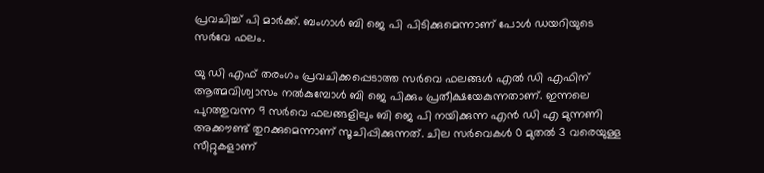പ്രവചിച്ച് പി മാർക്ക്. ബംഗാൾ ബി ജെ പി പിടിക്കുമെന്നാണ് പോൾ ഡയറിയുടെ സർവേ ഫലം.

യു ഡി എഫ് തരംഗം പ്രവചിക്കപ്പെടാത്ത സർവെ ഫലങ്ങൾ എൽ ഡി എഫിന് ആത്മവിശ്വാസം നൽകുമ്പോൾ ബി ജെ പിക്കും പ്രതീക്ഷയേകുന്നതാണ്. ഇന്നലെ പുറത്തുവന്ന 9 സർവെ ഫലങ്ങളിലും ബി ജെ പി നയിക്കുന്ന എൻ ഡി എ മുന്നണി അക്കൗണ്ട് തുറക്കുമെന്നാണ് സൂചിപ്പിക്കുന്നത്. ചില സർവെകൾ 0 മുതൽ 3 വരെയുള്ള സീറ്റുകളാണ്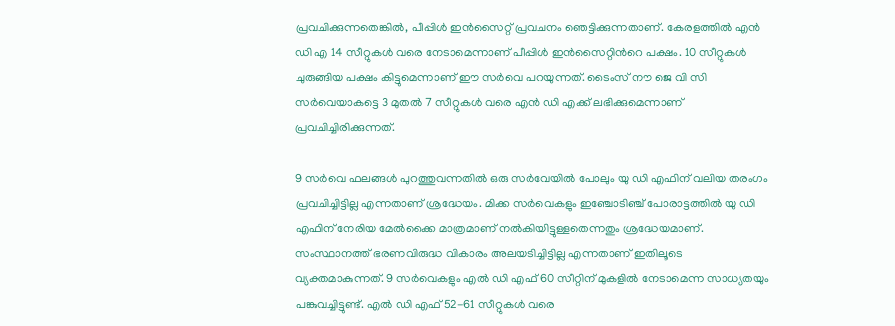പ്രവചിക്കുന്നതെങ്കിൽ, പീപ്പിൾ ഇന്‍സൈറ്റ് പ്രവചനം ഞെട്ടിക്കുന്നതാണ്. കേരളത്തിൽ എൻ ഡി എ 14 സീറ്റുകൾ വരെ നേടാമെന്നാണ് പീപ്പിൾ ഇന്‍സൈറ്റിന്‍റെ പക്ഷം. 10 സീറ്റുകൾ ചുരുങ്ങിയ പക്ഷം കിട്ടുമെന്നാണ് ഈ സർവെ പറയുന്നത്. ടൈംസ് നൗ ജെ വി സി സർവെയാകട്ടെ 3 മുതൽ 7 സീറ്റുകൾ വരെ എൻ ഡി എക്ക് ലഭിക്കുമെന്നാണ് പ്രവചിച്ചിരിക്കുന്നത്.

9 സർവെ ഫലങ്ങൾ പുറത്തുവന്നതിൽ ഒരു സർവേയിൽ പോലും യു ഡി എഫിന് വലിയ തരംഗം പ്രവചിച്ചിട്ടില്ല എന്നതാണ് ശ്രദ്ധേയം. മിക്ക സർവെകളും ഇഞ്ചോടിഞ്ച് പോരാട്ടത്തിൽ യു ഡി എഫിന് നേരിയ മേൽക്കൈ മാത്രമാണ് നൽകിയിട്ടുള്ളതെന്നതും ശ്രദ്ധേയമാണ്. സംസ്ഥാനത്ത് ഭരണവിരുദ്ധ വികാരം അലയടിച്ചിട്ടില്ല എന്നതാണ് ഇതിലൂടെ വ്യക്തമാകുന്നത്. 9 സർവെകളും എൽ ഡി എഫ് 60 സീറ്റിന് മുകളിൽ നേടാമെന്ന സാധ്യതയും പങ്കുവച്ചിട്ടുണ്ട്. എൽ ഡി എഫ് 52-61 സീറ്റുകൾ വരെ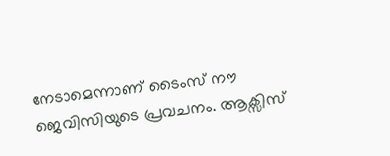നേടാമെന്നാണ് ടൈംസ് നൗ ജെവിസിയുടെ പ്രവചനം. ആക്സിസ്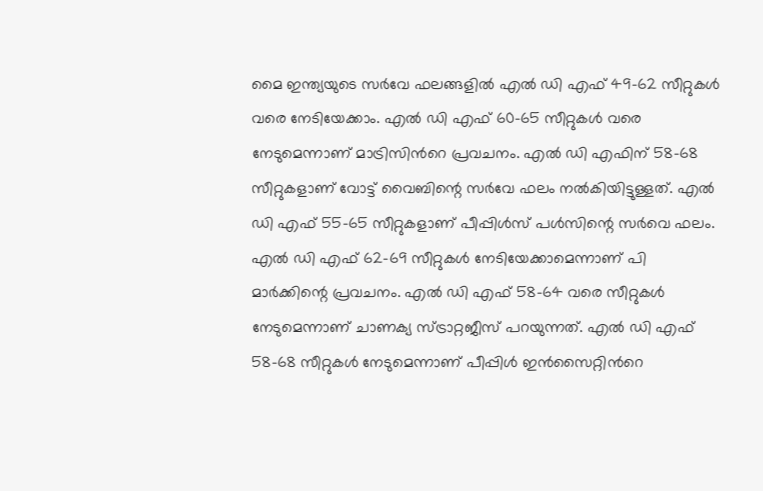മൈ ഇന്ത്യയുടെ സർവേ ഫലങ്ങളിൽ എൽ ഡി എഫ് 49-62 സീറ്റുകൾ വരെ നേടിയേക്കാം. എൽ ഡി എഫ് 60-65 സീറ്റുകൾ വരെ നേടുമെന്നാണ് മാട്രിസിന്‍റെ പ്രവചനം. എൽ ഡി എഫിന് 58-68 സീറ്റുകളാണ് വോട്ട് വൈബിന്റെ സർവേ ഫലം നൽകിയിട്ടുള്ളത്. എൽ ഡി എഫ് 55-65 സീറ്റുകളാണ് പീപ്പിൾസ് പൾസിന്റെ സർവെ ഫലം. എൽ ഡി എഫ് 62-69 സീറ്റുകൾ നേടിയേക്കാമെന്നാണ് പി മാർക്കിന്റെ പ്രവചനം. എൽ ഡി എഫ് 58-64 വരെ സീറ്റുകൾ നേടുമെന്നാണ് ചാണക്യ സ്ട്രാറ്റജീസ് പറയുന്നത്. എൽ ഡി എഫ് 58-68 സീറ്റുകൾ നേടുമെന്നാണ് പീപ്പിൾ ഇൻസൈറ്റിന്‍റെ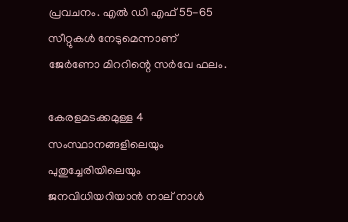പ്രവചനം. എൽ ഡി എഫ് 55-65 സീറ്റുകൾ നേടുമെന്നാണ് ജേർണോ മിററിന്റെ സർവേ ഫലം.

കേരളമടക്കമുള്ള 4 സംസ്ഥാനങ്ങളിലെയും പുതുച്ചേരിയിലെയും ജനവിധിയറിയാൻ നാല് നാൾ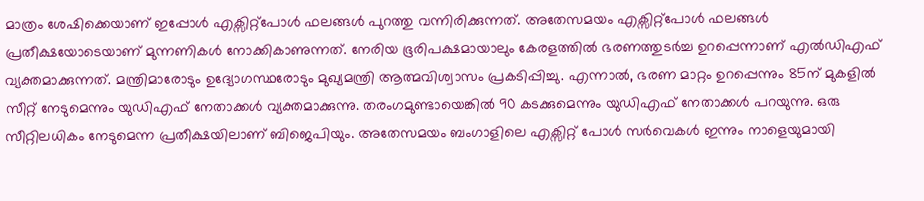മാത്രം ശേഷിക്കെയാണ് ഇപ്പോൾ എക്സിറ്റ്പോൾ ഫലങ്ങൾ പുറത്തു വന്നിരിക്കുന്നത്. അതേസമയം എക്സിറ്റ്പോൾ ഫലങ്ങൾ പ്രതീക്ഷയോടെയാണ് മുന്നണികള്‍ നോക്കികാണുന്നത്. നേരിയ ഭൂരിപക്ഷമായാലും കേരളത്തിൽ ഭരണത്തുടര്‍ച്ച ഉറപ്പെന്നാണ് എൽഡിഎഫ് വ്യക്തമാക്കുന്നത്. മന്ത്രിമാരോടും ഉദ്യോഗസ്ഥരോടും മുഖ്യമന്ത്രി ആത്മവിശ്വാസം പ്രകടിപ്പിച്ചു. എന്നാൽ, ഭരണ മാറ്റം ഉറപ്പെന്നും 85ന് മുകളിൽ സീറ്റ് നേടുമെന്നും യുഡിഎഫ് നേതാക്കള്‍ വ്യക്തമാക്കുന്നു. തരംഗമുണ്ടായെങ്കിൽ 90 കടക്കുമെന്നും യുഡിഎഫ് നേതാക്കള്‍ പറയുന്നു. ഒരു സീറ്റിലധികം നേടുമെന്ന പ്രതീക്ഷയിലാണ് ബിജെപിയും. അതേസമയം ബംഗാളിലെ എക്സിറ്റ് പോൾ സർവെകൾ ഇന്നും നാളെയുമായി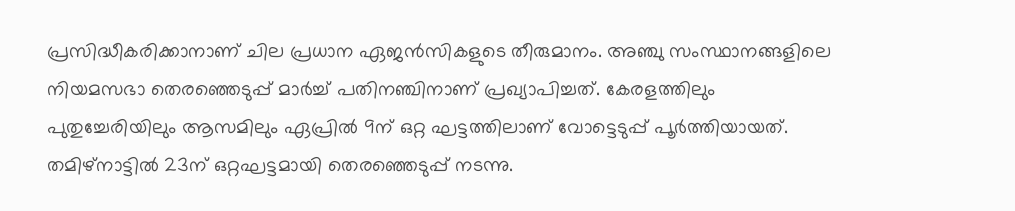പ്രസിദ്ധീകരിക്കാനാണ് ചില പ്രധാന ഏജൻസികളുടെ തീരുമാനം. അഞ്ചു സംസ്ഥാനങ്ങളിലെ നിയമസഭാ തെരഞ്ഞെടുപ്പ് മാർച്ച് പതിനഞ്ചിനാണ് പ്രഖ്യാപിച്ചത്. കേരളത്തിലും പുതുച്ചേരിയിലും ആസമിലും ഏപ്രിൽ 9ന് ഒറ്റ ഘട്ടത്തിലാണ് വോട്ടെടുപ്പ് പൂർത്തിയായത്. തമിഴ്നാട്ടിൽ 23ന് ഒറ്റഘട്ടമായി തെരഞ്ഞെടുപ്പ് നടന്നു.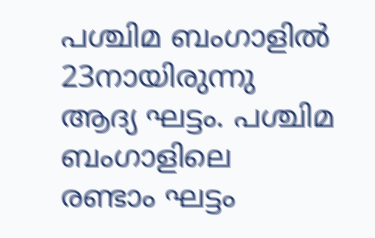പശ്ചിമ ബംഗാളിൽ 23നായിരുന്നു ആദ്യ ഘട്ടം. പശ്ചിമ ബംഗാളിലെ രണ്ടാം ഘട്ടം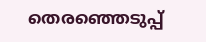തെരഞ്ഞെടുപ്പ്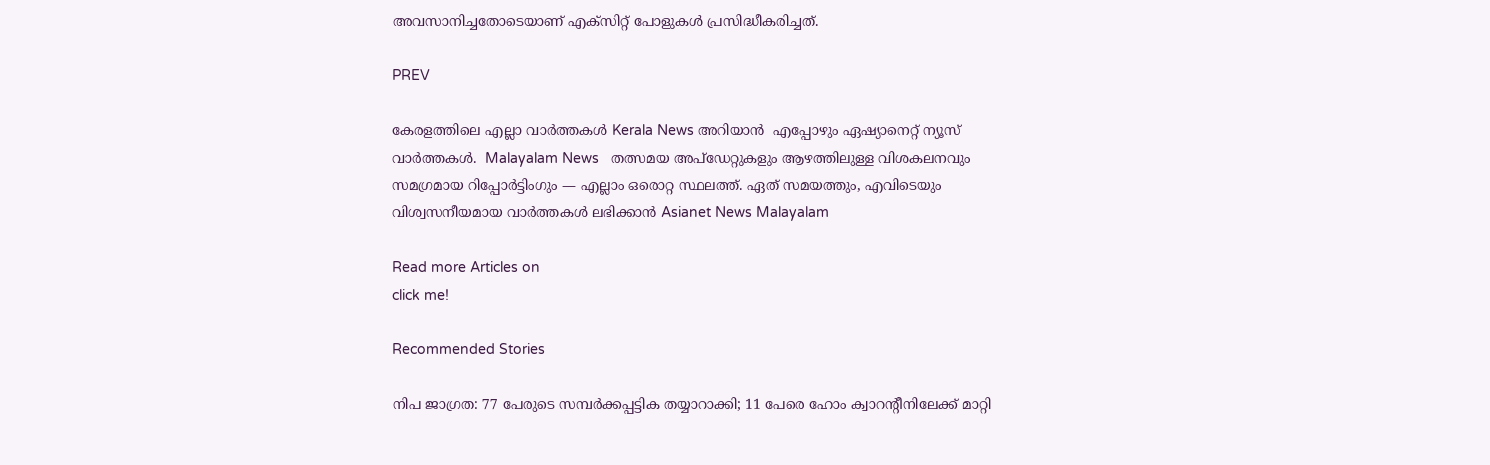അവസാനിച്ചതോടെയാണ് എക്സിറ്റ് പോളുകള്‍ പ്രസിദ്ധീകരിച്ചത്.

PREV

കേരളത്തിലെ എല്ലാ വാർത്തകൾ Kerala News അറിയാൻ  എപ്പോഴും ഏഷ്യാനെറ്റ് ന്യൂസ് വാർത്തകൾ.  Malayalam News   തത്സമയ അപ്‌ഡേറ്റുകളും ആഴത്തിലുള്ള വിശകലനവും സമഗ്രമായ റിപ്പോർട്ടിംഗും — എല്ലാം ഒരൊറ്റ സ്ഥലത്ത്. ഏത് സമയത്തും, എവിടെയും വിശ്വസനീയമായ വാർത്തകൾ ലഭിക്കാൻ Asianet News Malayalam

Read more Articles on
click me!

Recommended Stories

നിപ ജാഗ്രത: 77 പേരുടെ സമ്പർക്കപ്പട്ടിക തയ്യാറാക്കി; 11 പേരെ ഹോം ക്വാറന്റീനിലേക്ക് മാറ്റി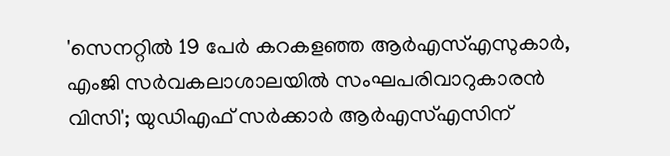'സെനറ്റിൽ 19 പേർ കറകളഞ്ഞ ആർഎസ്എസുകാർ, എംജി സർവകലാശാലയിൽ സംഘപരിവാറുകാരൻ വിസി'; യുഡിഎഫ് സർക്കാർ ആർഎസ്എസിന്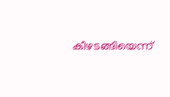കീഴടങ്ങിയെന്ന്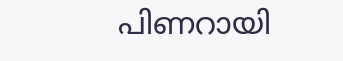പിണറായി